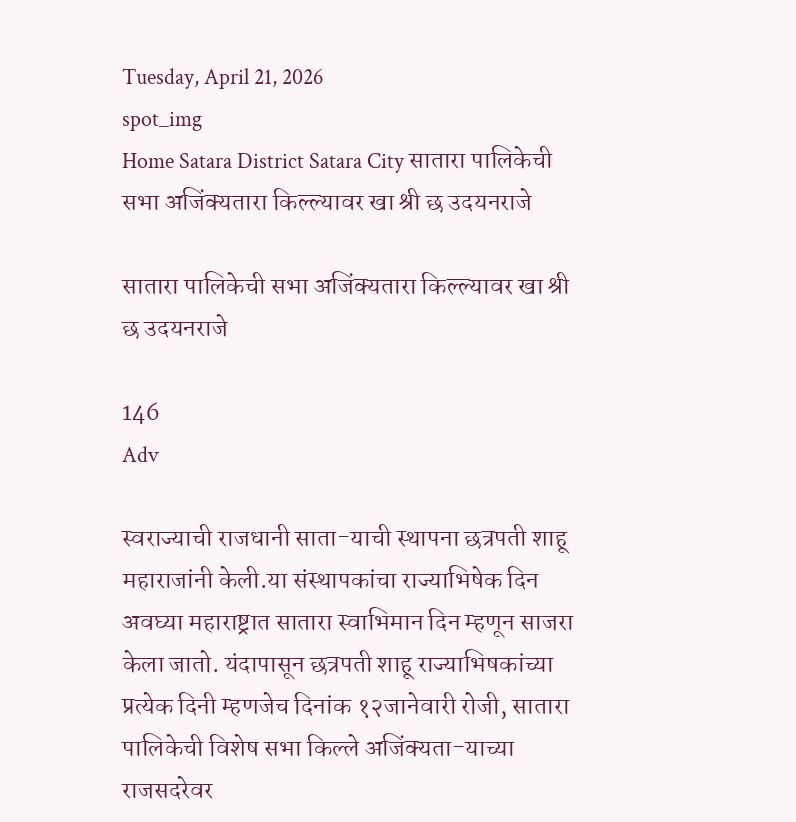Tuesday, April 21, 2026
spot_img
Home Satara District Satara City सातारा पालिकेची सभा अजिंक्यतारा किल्ल्यावर खा श्री छ उदयनराजे

सातारा पालिकेची सभा अजिंक्यतारा किल्ल्यावर खा श्री छ उदयनराजे

146
Adv

स्वराज्याची राजधानी साता-याची स्थापना छत्रपती शाहू महाराजांनी केली.या संस्थापकांचा राज्याभिषेक दिन अवघ्या महाराष्ट्रात सातारा स्वाभिमान दिन म्हणून साजरा केला जातो. यंदापासून छत्रपती शाहू राज्याभिषकांच्या प्रत्येक दिनी म्हणजेच दिनांक १२जानेवारी रोजी, सातारा पालिकेची विशेष सभा किल्ले अजिंक्यता-याच्या राजसदरेवर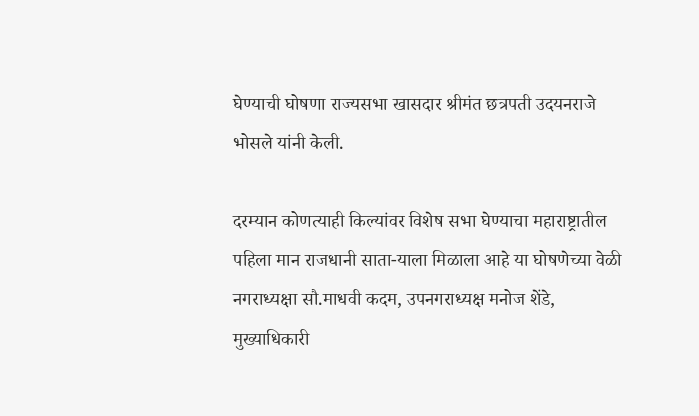घेण्याची घोषणा राज्यसभा खासदार श्रीमंत छत्रपती उदयनराजे भोसले यांनी केली.

दरम्यान कोणत्याही किल्यांवर विशेष सभा घेण्याचा महाराष्ट्रातील पहिला मान राजधानी साता-याला मिळाला आहे या घोषणेच्या वेळी नगराध्यक्षा सौ.माधवी कदम, उपनगराध्यक्ष मनोज शेंडे, मुख्याधिकारी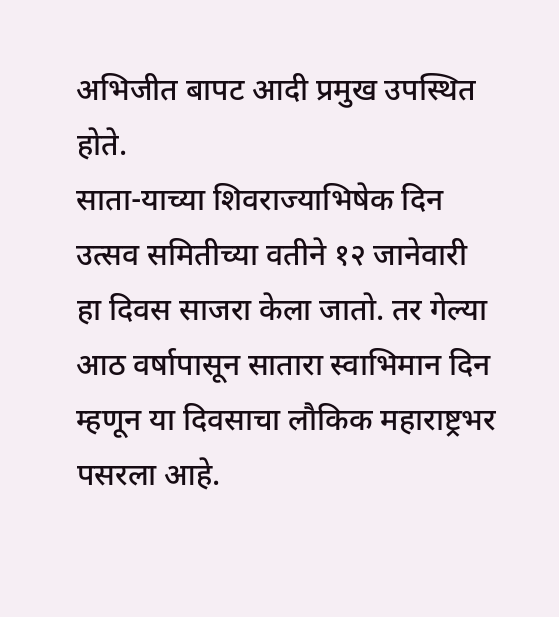अभिजीत बापट आदी प्रमुख उपस्थित होते.
साता-याच्या शिवराज्याभिषेक दिन उत्सव समितीच्या वतीने १२ जानेवारी हा दिवस साजरा केला जातो. तर गेल्या आठ वर्षापासून सातारा स्वाभिमान दिन म्हणून या दिवसाचा लौकिक महाराष्ट्रभर पसरला आहे.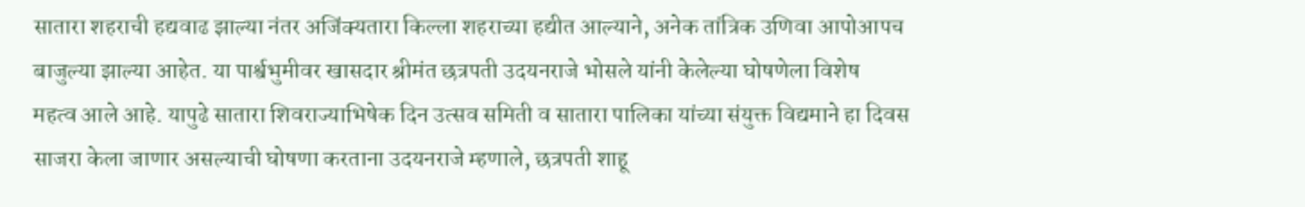सातारा शहराची हद्यवाढ झाल्या नंतर अजिंक्यतारा किल्ला शहराच्या हद्यीत आल्याने, अनेक तांत्रिक उणिवा आपोआपच
बाजुल्या झाल्या आहेत. या पार्श्वभुमीवर खासदार श्रीमंत छत्रपती उदयनराजे भोसले यांनी केलेल्या घोषणेला विशेष
महत्व आले आहे. यापुढे सातारा शिवराज्याभिषेक दिन उत्सव समिती व सातारा पालिका यांच्या संयुक्त विद्यमाने हा दिवस
साजरा केला जाणार असल्याची घोषणा करताना उदयनराजे म्हणाले, छत्रपती शाहू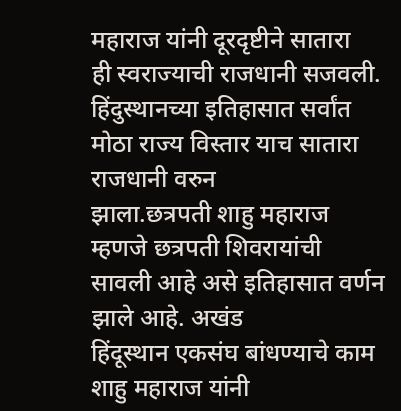महाराज यांनी दूरदृष्टीने सातारा
ही स्वराज्याची राजधानी सजवली. हिंदुस्थानच्या इतिहासात सर्वांत मोठा राज्य विस्तार याच सातारा राजधानी वरुन
झाला.छत्रपती शाहु महाराज म्हणजे छत्रपती शिवरायांची सावली आहे असे इतिहासात वर्णन झाले आहे. अखंड
हिंदूस्थान एकसंघ बांधण्याचे काम शाहु महाराज यांनी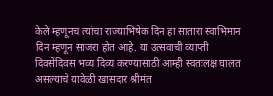केले म्हणूनच त्यांचा राज्याभिषेक दिन हा सातारा स्वाभिमान
दिन म्हणून साजरा होत आहे. या उत्सवाची व्याप्ती दिवसेंदिवस भव्य दिव्य करण्यासाठी आम्ही स्वतःलक्ष घालत
असल्याचे यावेळी खासदार श्रीमंत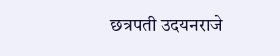छत्रपती उदयनराजे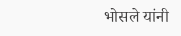भोसले यांनी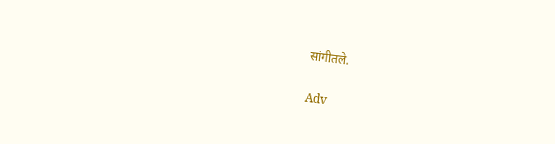सांगीतले.

Adv